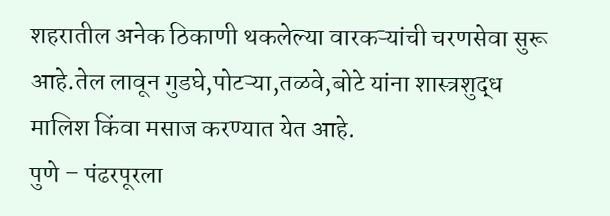शहरातील अनेक ठिकाणी थकलेल्या वारकऱ्यांची चरणसेवा सुरू आहे.तेल लावून गुडघे,पोटऱ्या,तळवे,बोटे यांना शास्त्रशुद्ध मालिश किंवा मसाज करण्यात येत आहे.
पुणे – पंढरपूरला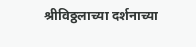श्रीविठ्ठलाच्या दर्शनाच्या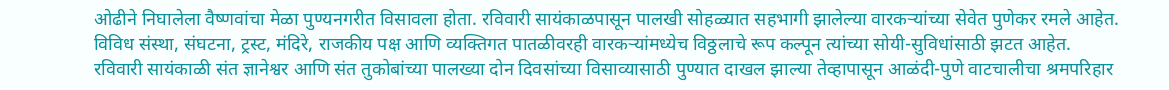ओढीने निघालेला वैष्णवांचा मेळा पुण्यनगरीत विसावला होता. रविवारी सायंकाळपासून पालखी सोहळ्यात सहभागी झालेल्या वारकऱ्यांच्या सेवेत पुणेकर रमले आहेत. विविध संस्था, संघटना, ट्रस्ट, मंदिरे, राजकीय पक्ष आणि व्यक्तिगत पातळीवरही वारकऱ्यांमध्येच विठ्ठलाचे रूप कल्पून त्यांच्या सोयी-सुविधांसाठी झटत आहेत.
रविवारी सायंकाळी संत ज्ञानेश्वर आणि संत तुकोबांच्या पालख्या दोन दिवसांच्या विसाव्यासाठी पुण्यात दाखल झाल्या तेव्हापासून आळंदी-पुणे वाटचालीचा श्रमपरिहार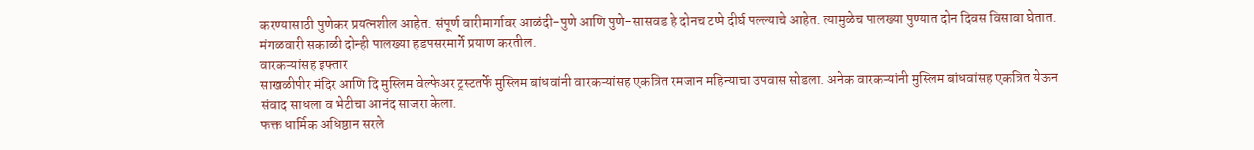करण्यासाठी पुणेकर प्रयत्नशील आहेत. संपूर्ण वारीमार्गावर आळंदी-पुणे आणि पुणे-सासवड हे दोनच टप्पे दीर्घ पल्ल्याचे आहेत. त्यामुळेच पालख्या पुण्यात दोन दिवस विसावा घेतात. मंगळवारी सकाळी दोन्ही पालख्या हडपसरमार्गे प्रयाण करतील.
वारकऱ्यांसह इफ्तार
साखळीपीर मंदिर आणि दि मुस्लिम वेल्फेअर ट्रस्टतर्फे मुस्लिम बांधवांनी वारकऱ्यांसह एकत्रित रमजान महिन्याचा उपवास सोडला. अनेक वारकऱ्यांनी मुस्लिम बांधवांसह एकत्रित येऊन संवाद साधला व भेटीचा आनंद साजरा केला.
फक्त धार्मिक अधिष्ठान सरले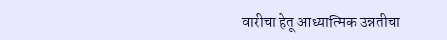वारीचा हेतू आध्यात्मिक उन्नतीचा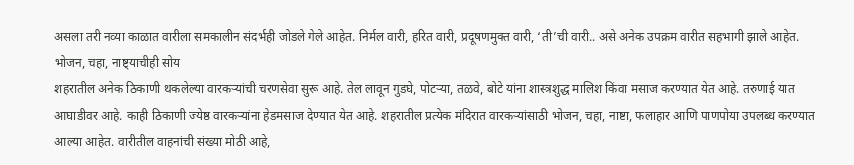असला तरी नव्या काळात वारीला समकालीन संदर्भही जोडले गेले आहेत. निर्मल वारी, हरित वारी, प्रदूषणमुक्त वारी, ‘ती’ची वारी.. असे अनेक उपक्रम वारीत सहभागी झाले आहेत.
भोजन, चहा, नाष्ट्याचीही सोय
शहरातील अनेक ठिकाणी थकलेल्या वारकऱ्यांची चरणसेवा सुरू आहे. तेल लावून गुडघे, पोटऱ्या, तळवे, बोटे यांना शास्त्रशुद्ध मालिश किंवा मसाज करण्यात येत आहे. तरुणाई यात आघाडीवर आहे. काही ठिकाणी ज्येष्ठ वारकऱ्यांना हेडमसाज देण्यात येत आहे. शहरातील प्रत्येक मंदिरात वारकऱ्यांसाठी भोजन, चहा, नाष्टा, फलाहार आणि पाणपोया उपलब्ध करण्यात आल्या आहेत. वारीतील वाहनांची संख्या मोठी आहे,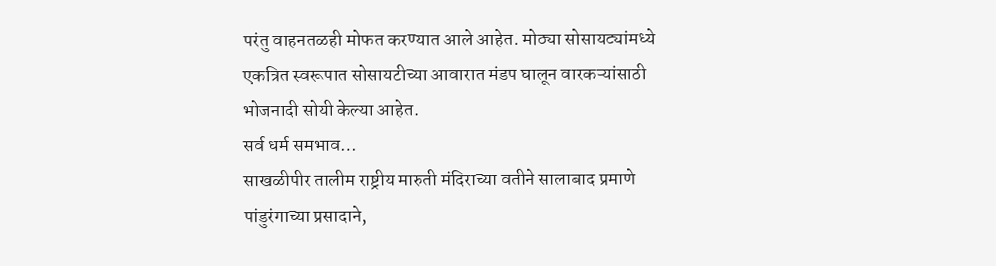परंतु वाहनतळही मोफत करण्यात आले आहेत. मोठ्या सोसायट्यांमध्ये एकत्रित स्वरूपात सोसायटीच्या आवारात मंडप घालून वारकऱ्यांसाठी भोजनादी सोयी केल्या आहेत.
सर्व धर्म समभाव…
साखळीपीर तालीम राष्ट्रीय मारुती मंदिराच्या वतीने सालाबाद प्रमाणे पांडुरंगाच्या प्रसादाने,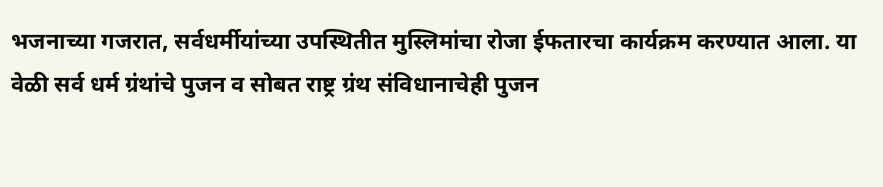भजनाच्या गजरात, सर्वधर्मीयांच्या उपस्थितीत मुस्लिमांचा रोजा ईफतारचा कार्यक्रम करण्यात आला. या वेळी सर्व धर्म ग्रंथांचे पुजन व सोबत राष्ट्र ग्रंथ संविधानाचेही पुजन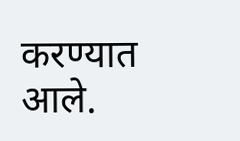करण्यात आले.